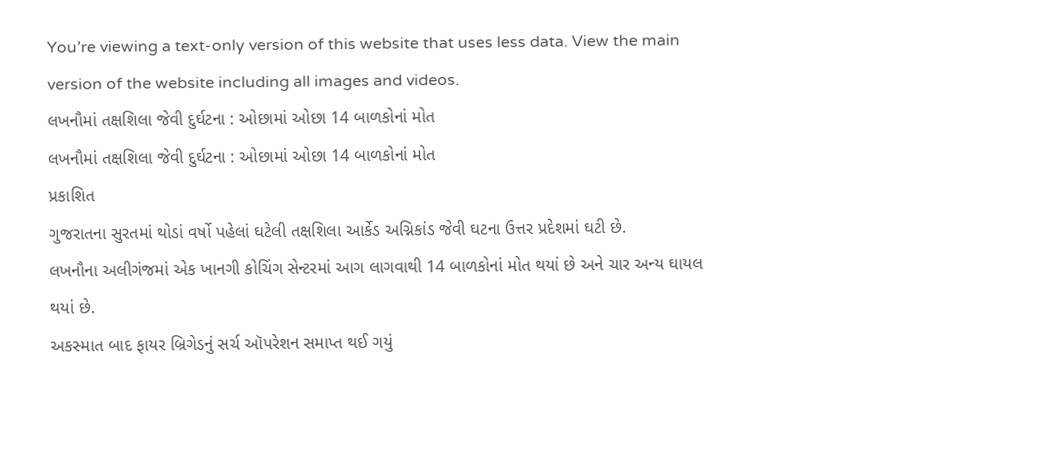You’re viewing a text-only version of this website that uses less data. View the main version of the website including all images and videos.
લખનૌમાં તક્ષશિલા જેવી દુર્ઘટના : ઓછામાં ઓછા 14 બાળકોનાં મોત
લખનૌમાં તક્ષશિલા જેવી દુર્ઘટના : ઓછામાં ઓછા 14 બાળકોનાં મોત
પ્રકાશિત
ગુજરાતના સુરતમાં થોડાં વર્ષો પહેલાં ઘટેલી તક્ષશિલા આર્કેડ અગ્નિકાંડ જેવી ઘટના ઉત્તર પ્રદેશમાં ઘટી છે.
લખનૌના અલીગંજમાં એક ખાનગી કોચિંગ સેન્ટરમાં આગ લાગવાથી 14 બાળકોનાં મોત થયાં છે અને ચાર અન્ય ઘાયલ થયાં છે.
અકસ્માત બાદ ફાયર બ્રિગેડનું સર્ચ ઑપરેશન સમાપ્ત થઈ ગયું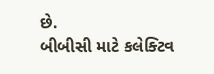છે.
બીબીસી માટે કલેક્ટિવ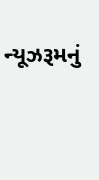ન્યૂઝરૂમનું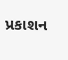પ્રકાશન